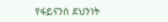የፋይናንስ ደህንነት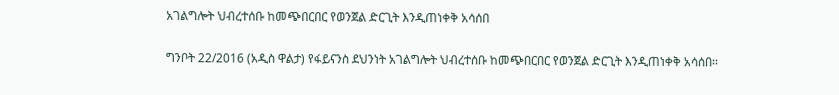አገልግሎት ህብረተሰቡ ከመጭበርበር የወንጀል ድርጊት እንዲጠነቀቅ አሳሰበ

ግንቦት 22/2016 (አዲስ ዋልታ) የፋይናንስ ደህንነት አገልግሎት ህብረተሰቡ ከመጭበርበር የወንጀል ድርጊት እንዲጠነቀቅ አሳሰበ፡፡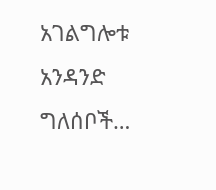አገልግሎቱ አንዳንድ ግለሰቦች…